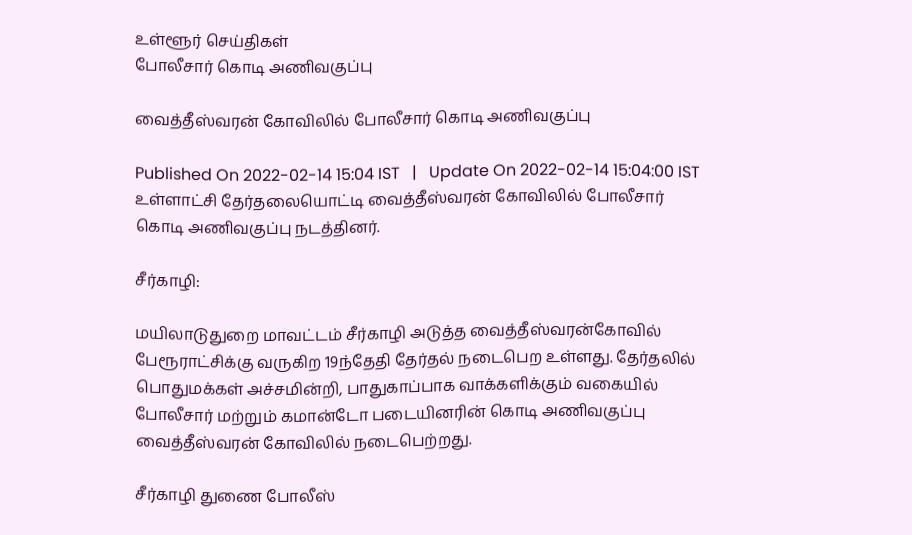உள்ளூர் செய்திகள்
போலீசார் கொடி அணிவகுப்பு

வைத்தீஸ்வரன் கோவிலில் போலீசார் கொடி அணிவகுப்பு

Published On 2022-02-14 15:04 IST   |   Update On 2022-02-14 15:04:00 IST
உள்ளாட்சி தேர்தலையொட்டி வைத்தீஸ்வரன் கோவிலில் போலீசார் கொடி அணிவகுப்பு நடத்தினர்.

சீர்காழி:

மயிலாடுதுறை மாவட்டம் சீர்காழி அடுத்த வைத்தீஸ்வரன்கோவில் பேரூராட்சிக்கு வருகிற 19ந்தேதி தேர்தல் நடைபெற உள்ளது. தேர்தலில் பொதுமக்கள் அச்சமின்றி, பாதுகாப்பாக வாக்களிக்கும் வகையில் போலீசார் மற்றும் கமான்டோ படையினரின் கொடி அணிவகுப்பு வைத்தீஸ்வரன் கோவிலில் நடைபெற்றது.

சீர்காழி துணை போலீஸ்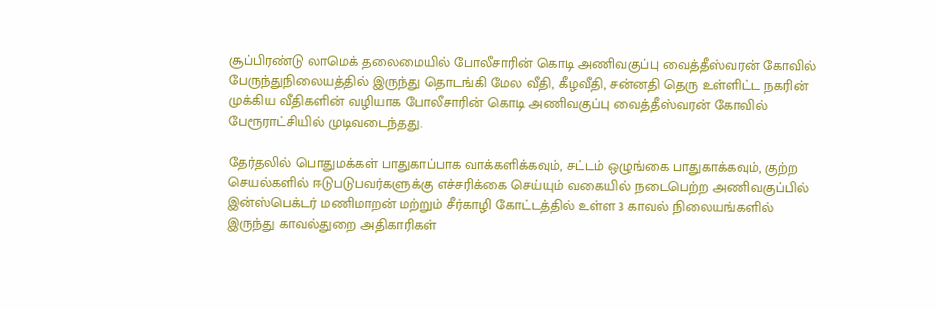சூப்பிரண்டு லாமெக் தலைமையில் போலீசாரின் கொடி அணிவகுப்பு வைத்தீஸ்வரன் கோவில் பேருந்துநிலையத்தில் இருந்து தொடங்கி மேல வீதி, கீழவீதி, சன்னதி தெரு உள்ளிட்ட நகரின் முக்கிய வீதிகளின் வழியாக போலீசாரின் கொடி அணிவகுப்பு வைத்தீஸ்வரன் கோவில் பேரூராட்சியில் முடிவடைந்தது.

தேர்தலில் பொதுமக்கள் பாதுகாப்பாக வாக்களிக்கவும், சட்டம் ஒழுங்கை பாதுகாக்கவும், குற்ற செயல்களில் ஈடுபடுபவர்களுக்கு எச்சரிக்கை செய்யும் வகையில் நடைபெற்ற அணிவகுப்பில் இன்ஸ்பெக்டர் மணிமாறன் மற்றும் சீர்காழி கோட்டத்தில் உள்ள 3 காவல் நிலையங்களில் இருந்து காவல்துறை அதிகாரிகள்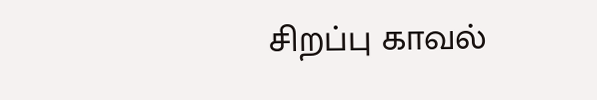சிறப்பு காவல்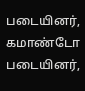படையினர், கமாண்டோ படையினர்,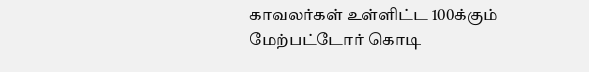காவலர்கள் உள்ளிட்ட 100க்கும் மேற்பட்டோர் கொடி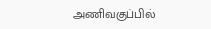அணிவகுப்பில்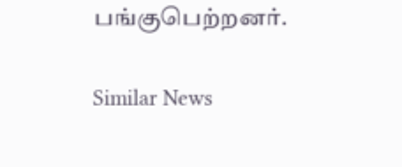பங்குபெற்றனர்.

Similar News